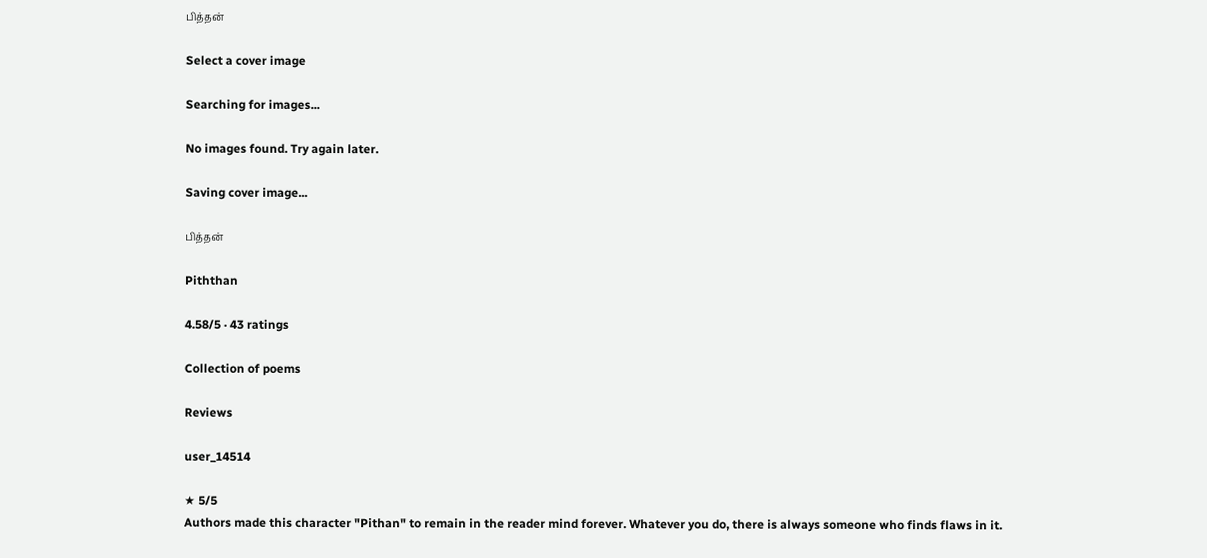பித்தன்

Select a cover image

Searching for images...

No images found. Try again later.

Saving cover image...

பித்தன்

Piththan

4.58/5 · 43 ratings

Collection of poems

Reviews

user_14514

★ 5/5
Authors made this character "Pithan" to remain in the reader mind forever. Whatever you do, there is always someone who finds flaws in it.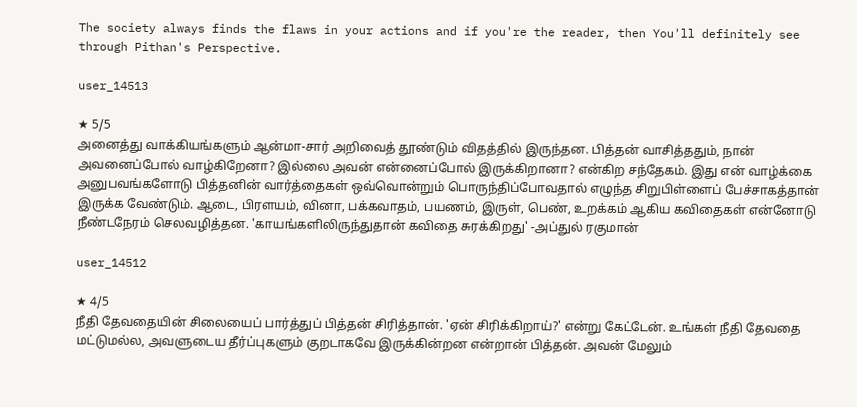The society always finds the flaws in your actions and if you're the reader, then You'll definitely see through Pithan's Perspective.

user_14513

★ 5/5
அனைத்து வாக்கியங்களும் ஆன்மா-சார் அறிவைத் தூண்டும் விதத்தில் இருந்தன. பித்தன் வாசித்ததும், நான் அவனைப்போல் வாழ்கிறேனா? இல்லை அவன் என்னைப்போல் இருக்கிறானா? என்கிற சந்தேகம். இது என் வாழ்க்கை அனுபவங்களோடு பித்தனின் வார்த்தைகள் ஒவ்வொன்றும் பொருந்திப்போவதால் எழுந்த சிறுபிள்ளைப் பேச்சாகத்தான் இருக்க வேண்டும். ஆடை, பிரளயம், வினா, பக்கவாதம், பயணம், இருள், பெண், உறக்கம் ஆகிய கவிதைகள் என்னோடு நீண்டநேரம் செலவழித்தன. 'காயங்களிலிருந்துதான் கவிதை சுரக்கிறது' -அப்துல் ரகுமான்

user_14512

★ 4/5
நீதி தேவதையின் சிலையைப் பார்த்துப் பித்தன் சிரித்தான். 'ஏன் சிரிக்கிறாய்?' என்று கேட்டேன். உங்கள் நீதி தேவதை மட்டுமல்ல, அவளுடைய தீர்ப்புகளும் குறடாகவே இருக்கின்றன என்றான் பித்தன். அவன் மேலும்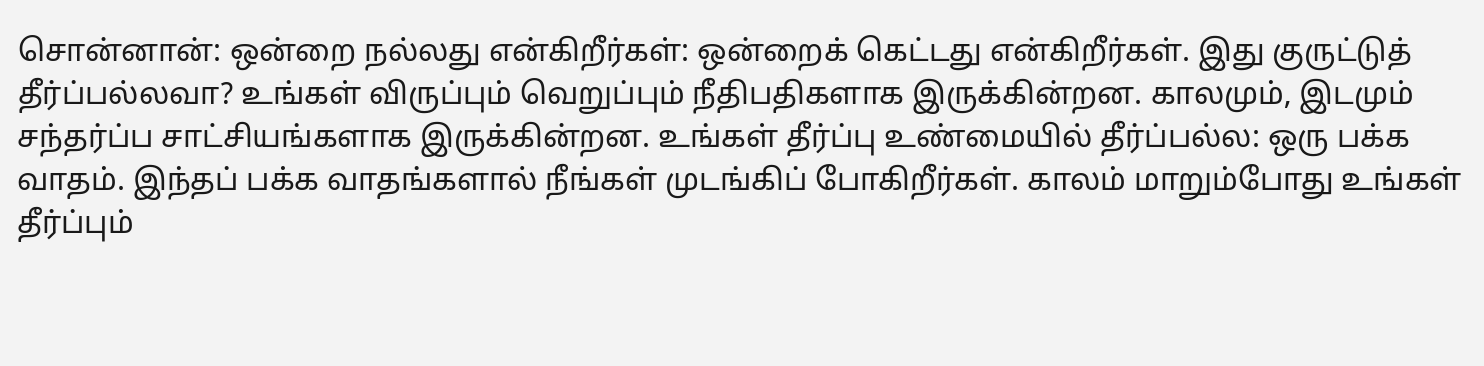சொன்னான்: ஒன்றை நல்லது என்கிறீர்கள்: ஒன்றைக் கெட்டது என்கிறீர்கள். இது குருட்டுத் தீர்ப்பல்லவா? உங்கள் விருப்பும் வெறுப்பும் நீதிபதிகளாக இருக்கின்றன. காலமும், இடமும் சந்தர்ப்ப சாட்சியங்களாக இருக்கின்றன. உங்கள் தீர்ப்பு உண்மையில் தீர்ப்பல்ல: ஒரு பக்க வாதம். இந்தப் பக்க வாதங்களால் நீங்கள் முடங்கிப் போகிறீர்கள். காலம் மாறும்போது உங்கள் தீர்ப்பும்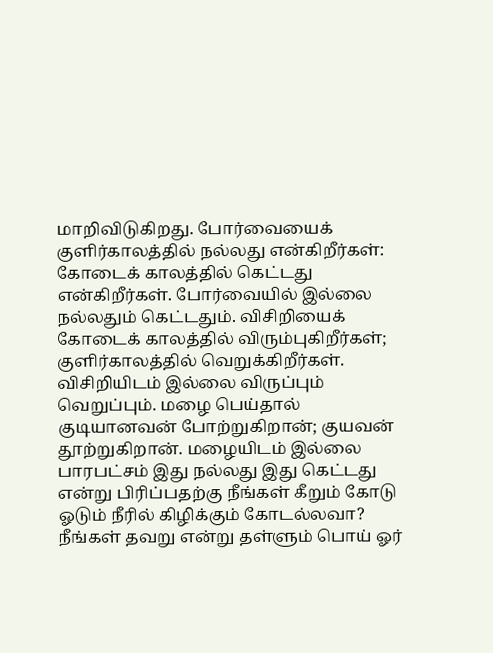மாறிவிடுகிறது. போர்வையைக் குளிர்காலத்தில் நல்லது என்கிறீர்கள்: கோடைக் காலத்தில் கெட்டது என்கிறீர்கள். போர்வையில் இல்லை நல்லதும் கெட்டதும். விசிறியைக் கோடைக் காலத்தில் விரும்புகிறீர்கள்; குளிர்காலத்தில் வெறுக்கிறீர்கள். விசிறியிடம் இல்லை விருப்பும் வெறுப்பும். மழை பெய்தால் குடியானவன் போற்றுகிறான்; குயவன் தூற்றுகிறான். மழையிடம் இல்லை பாரபட்சம் இது நல்லது இது கெட்டது என்று பிரிப்பதற்கு நீங்கள் கீறும் கோடு ஓடும் நீரில் கிழிக்கும் கோடல்லவா? நீங்கள் தவறு என்று தள்ளும் பொய் ஓர்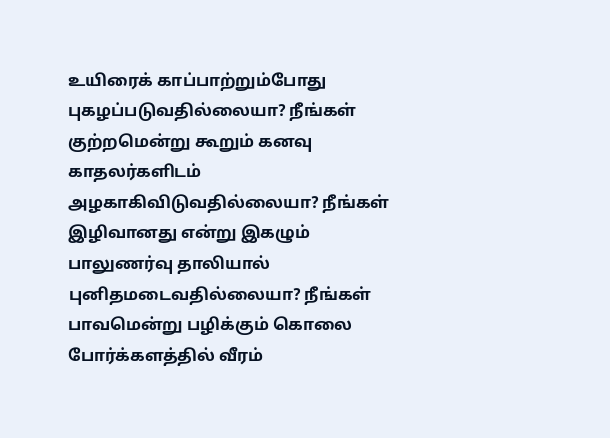உயிரைக் காப்பாற்றும்போது புகழப்படுவதில்லையா? நீங்கள் குற்றமென்று கூறும் கனவு காதலர்களிடம் அழகாகிவிடுவதில்லையா? நீங்கள் இழிவானது என்று இகழும் பாலுணர்வு தாலியால் புனிதமடைவதில்லையா? நீங்கள் பாவமென்று பழிக்கும் கொலை போர்க்களத்தில் வீரம்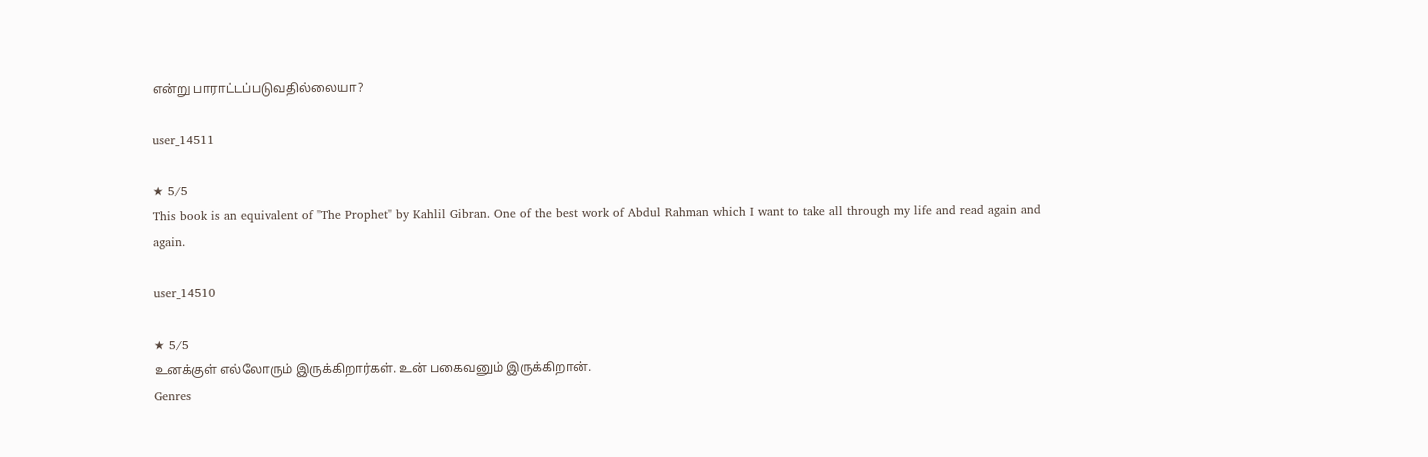என்று பாராட்டப்படுவதில்லையா?

user_14511

★ 5/5
This book is an equivalent of "The Prophet" by Kahlil Gibran. One of the best work of Abdul Rahman which I want to take all through my life and read again and again.

user_14510

★ 5/5
உனக்குள் எல்லோரும் இருக்கிறார்கள். உன் பகைவனும் இருக்கிறான்.
Genres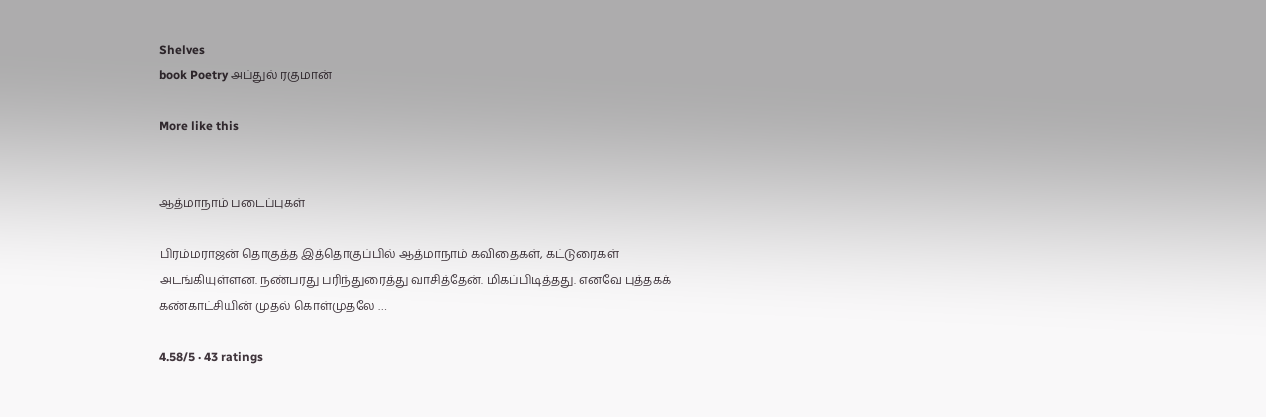Shelves
book Poetry அப்துல் ரகுமான்

More like this


ஆத்மாநாம் படைப்புகள்

பிரம்மராஜன் தொகுத்த இத்தொகுப்பில் ஆத்மாநாம் கவிதைகள், கட்டுரைகள் அடங்கியுள்ளன. நண்பரது பரிந்துரைத்து வாசித்தேன். மிகப்பிடித்தது. எனவே புத்தகக் கண்காட்சியின் முதல் கொள்முதலே …

4.58/5 · 43 ratings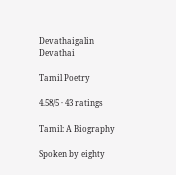Devathaigalin Devathai

Tamil Poetry

4.58/5 · 43 ratings

Tamil: A Biography

Spoken by eighty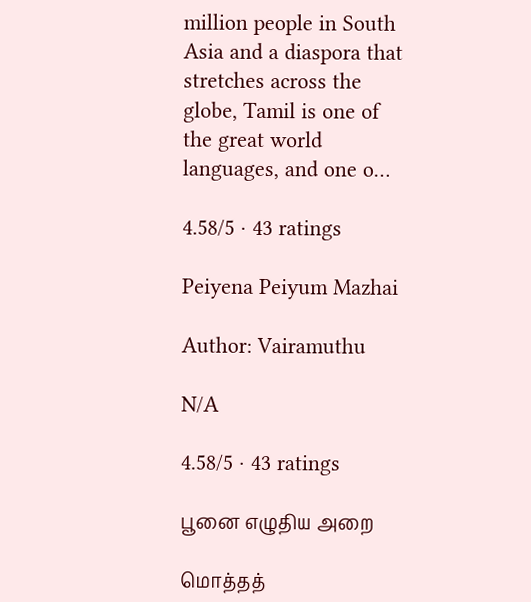million people in South Asia and a diaspora that stretches across the globe, Tamil is one of the great world languages, and one o…

4.58/5 · 43 ratings

Peiyena Peiyum Mazhai

Author: Vairamuthu

N/A

4.58/5 · 43 ratings

பூனை எழுதிய அறை

மொத்தத்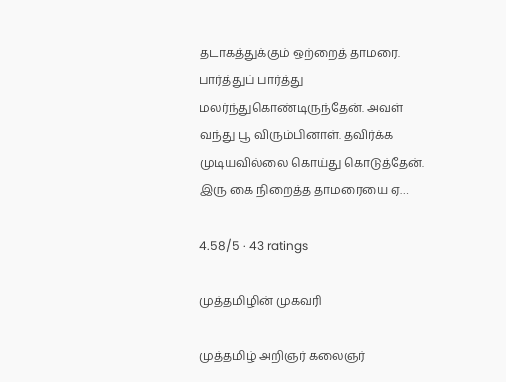தடாகத்துக்கும் ஒற்றைத் தாமரை. பார்த்துப் பார்த்து மலர்ந்துகொண்டிருந்தேன். அவள் வந்து பூ விரும்பினாள். தவிர்க்க முடியவில்லை கொய்து கொடுத்தேன். இரு கை நிறைத்த தாமரையை ஏ…

4.58/5 · 43 ratings

முத்தமிழின் முகவரி

முத்தமிழ் அறிஞர் கலைஞர்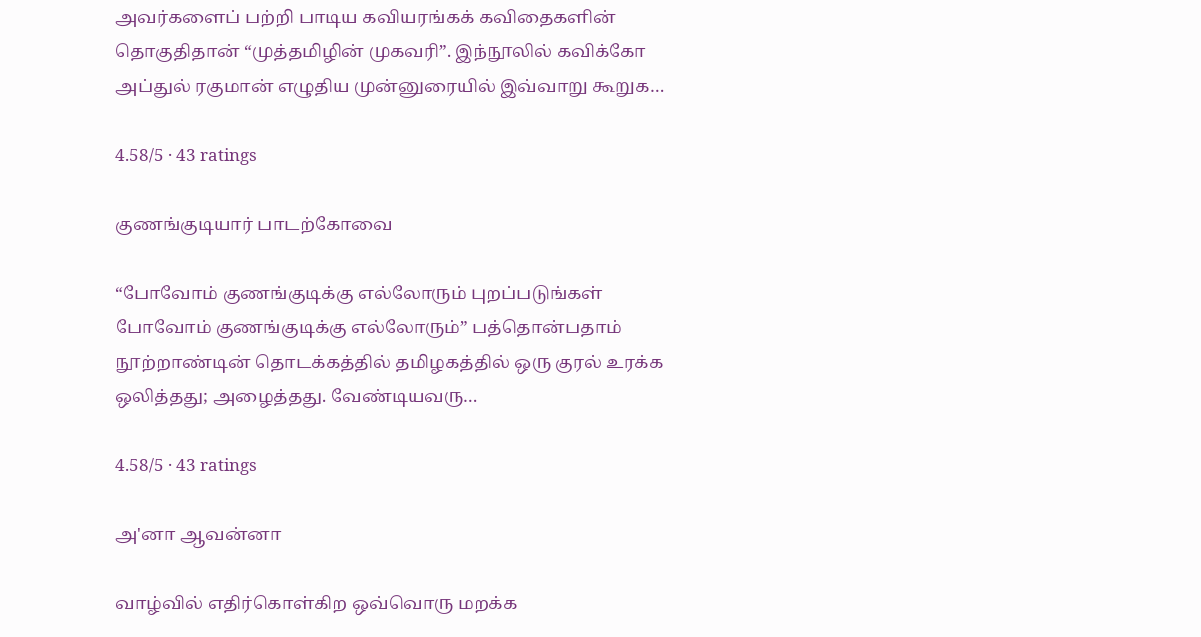அவர்களைப் பற்றி பாடிய கவியரங்கக் கவிதைகளின் தொகுதிதான் “முத்தமிழின் முகவரி”. இந்நூலில் கவிக்கோ அப்துல் ரகுமான் எழுதிய முன்னுரையில் இவ்வாறு கூறுக…

4.58/5 · 43 ratings

குணங்குடியார் பாடற்கோவை

“போவோம் குணங்குடிக்கு எல்லோரும் புறப்படுங்கள் போவோம் குணங்குடிக்கு எல்லோரும்” பத்தொன்பதாம் நூற்றாண்டின் தொடக்கத்தில் தமிழகத்தில் ஒரு குரல் உரக்க ஒலித்தது; அழைத்தது. வேண்டியவரு…

4.58/5 · 43 ratings

அ'னா ஆவன்னா

வாழ்வில் எதிர்கொள்கிற ஒவ்வொரு மறக்க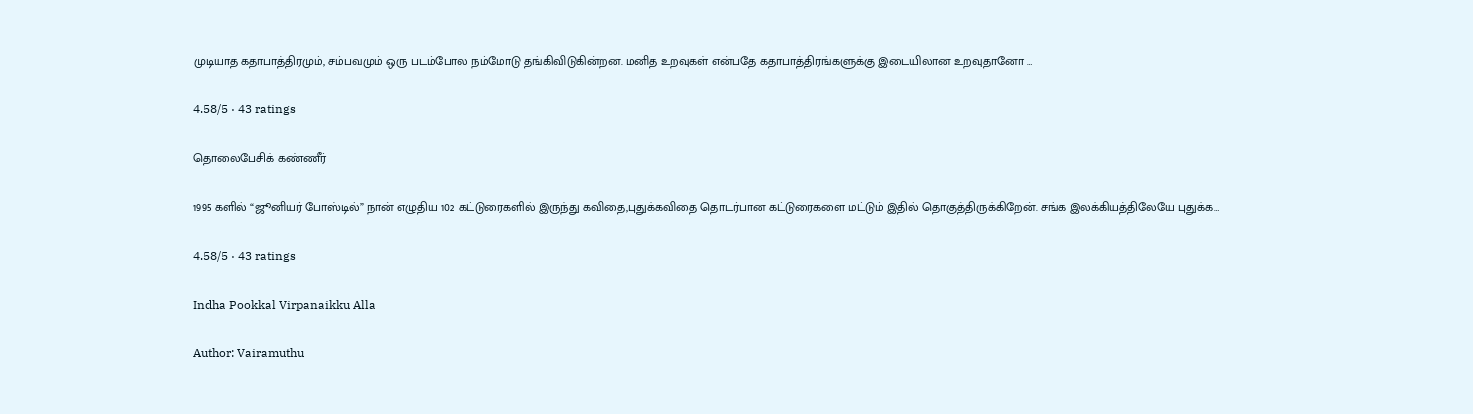முடியாத கதாபாத்திரமும், சம்பவமும் ஒரு படம்போல நம்மோடு தங்கிவிடுகின்றன. மனித உறவுகள் என்பதே கதாபாத்திரங்களுக்கு இடையிலான உறவுதானோ …

4.58/5 · 43 ratings

தொலைபேசிக் கண்ணீர்

1995 களில் “ஜூனியர் போஸ்டில்” நான் எழுதிய 102 கட்டுரைகளில் இருந்து கவிதை,புதுக்கவிதை தொடர்பான கட்டுரைகளை மட்டும் இதில் தொகுத்திருக்கிறேன். சங்க இலக்கியத்திலேயே புதுக்க…

4.58/5 · 43 ratings

Indha Pookkal Virpanaikku Alla

Author: Vairamuthu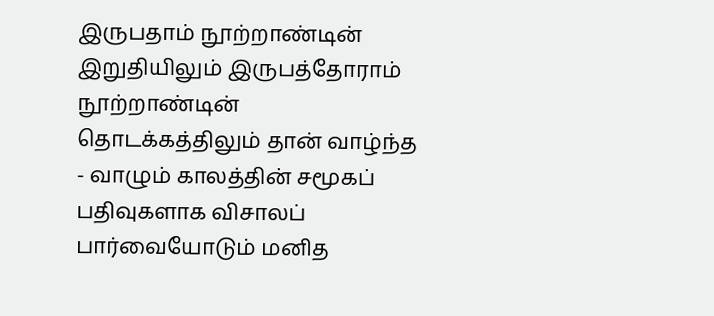இருபதாம் நூற்றாண்டின் இறுதியிலும் இருபத்தோராம் நூற்றாண்டின் தொடக்கத்திலும் தான் வாழ்ந்த - வாழும் காலத்தின் சமூகப் பதிவுகளாக விசாலப் பார்வையோடும் மனித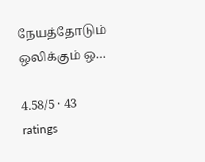நேயத்தோடும் ஒலிக்கும் ஒ…

4.58/5 · 43 ratings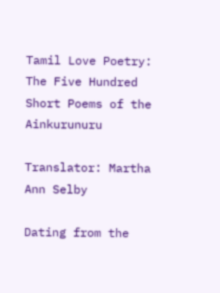Tamil Love Poetry: The Five Hundred Short Poems of the Ainkurunuru

Translator: Martha Ann Selby

Dating from the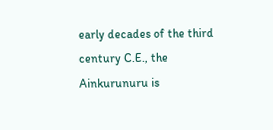early decades of the third century C.E., the Ainkurunuru is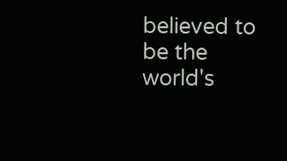believed to be the world's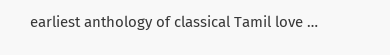earliest anthology of classical Tamil love …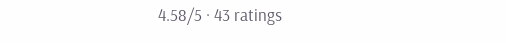4.58/5 · 43 ratings